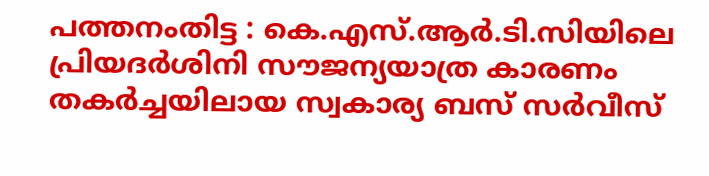പത്തനംതിട്ട : കെ.എസ്.ആർ.ടി.സിയിലെ പ്രിയദർശിനി സൗജന്യയാത്ര കാരണം തകർച്ചയിലായ സ്വകാര്യ ബസ് സർവീസ്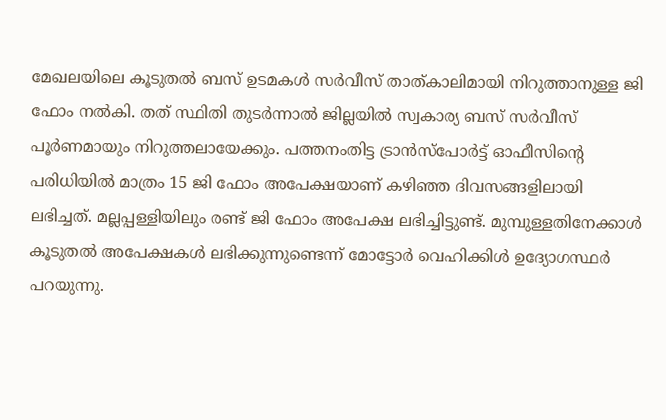മേഖലയിലെ കൂടുതൽ ബസ് ഉടമകൾ സർവീസ് താത്കാലിമായി നിറുത്താനുള്ള ജി ഫോം നൽകി. തത് സ്ഥിതി തുടർന്നാൽ ജില്ലയിൽ സ്വകാര്യ ബസ് സർവീസ് പൂർണമായും നിറുത്തലായേക്കും. പത്തനംതിട്ട ട്രാൻസ്പോർട്ട് ഓഫീസിന്റെ പരിധിയിൽ മാത്രം 15 ജി ഫോം അപേക്ഷയാണ് കഴിഞ്ഞ ദിവസങ്ങളിലായി ലഭിച്ചത്. മല്ലപ്പള്ളിയിലും രണ്ട് ജി ഫോം അപേക്ഷ ലഭിച്ചിട്ടുണ്ട്. മുമ്പുള്ളതിനേക്കാൾ കൂടുതൽ അപേക്ഷകൾ ലഭിക്കുന്നുണ്ടെന്ന് മോട്ടോർ വെഹിക്കിൾ ഉദ്യോഗസ്ഥർ പറയുന്നു.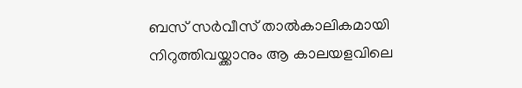ബസ് സർവീസ് താൽകാലികമായി നിറുത്തിവയ്ക്കാനും ആ കാലയളവിലെ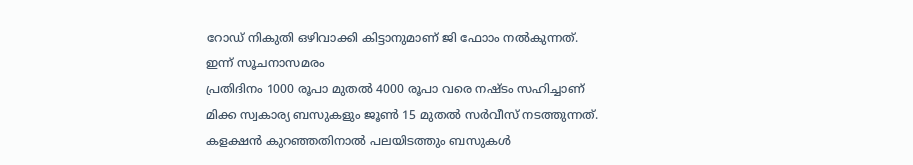റോഡ് നികുതി ഒഴിവാക്കി കിട്ടാനുമാണ് ജി ഫോാം നൽകുന്നത്.
ഇന്ന് സൂചനാസമരം
പ്രതിദിനം 1000 രൂപാ മുതൽ 4000 രൂപാ വരെ നഷ്ടം സഹിച്ചാണ് മിക്ക സ്വകാര്യ ബസുകളും ജൂൺ 15 മുതൽ സർവീസ് നടത്തുന്നത്. കളക്ഷൻ കുറഞ്ഞതിനാൽ പലയിടത്തും ബസുകൾ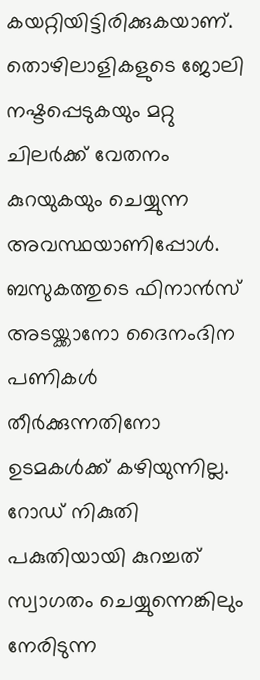കയറ്റിയിട്ടിരിക്കുകയാണ്. തൊഴിലാളികളുടെ ജോലി നഷ്ടപ്പെടുകയും മറ്റു ചിലർക്ക് വേതനം കുറയുകയും ചെയ്യുന്ന അവസ്ഥയാണിപ്പോൾ. ബസുകത്തുടെ ഫിനാൻസ് അടയ്ക്കാനോ ദൈനംദിന പണികൾ തീർക്കുന്നതിനോ ഉടമകൾക്ക് കഴിയുന്നില്ല. റോഡ് നികുതി പകുതിയായി കുറച്ചത് സ്വാഗതം ചെയ്യുന്നെങ്കിലും നേരിടുന്ന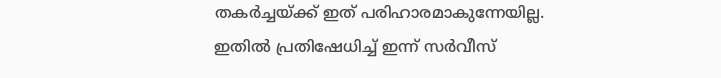തകർച്ചയ്ക്ക് ഇത് പരിഹാരമാകുന്നേയില്ല.
ഇതിൽ പ്രതിഷേധിച്ച് ഇന്ന് സർവീസ്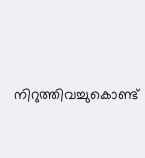നിറുത്തിവച്ചുകൊണ്ട്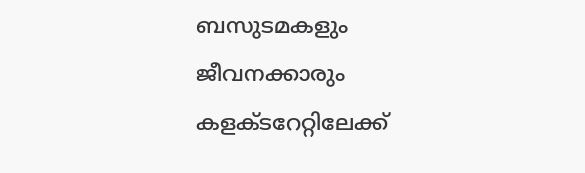ബസുടമകളും ജീവനക്കാരും കളക്ടറേറ്റിലേക്ക്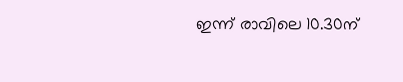ഇന്ന് രാവിലെ 10.30ന്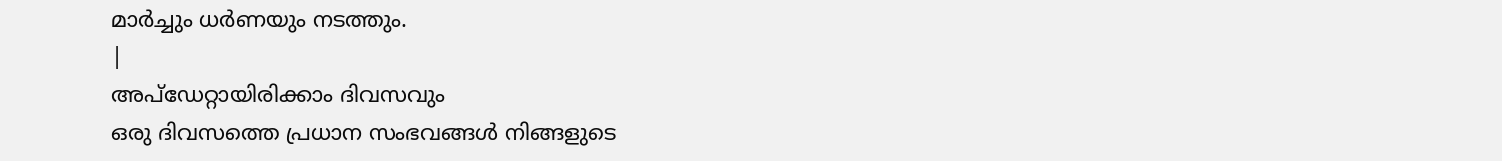മാർച്ചും ധർണയും നടത്തും.
|
അപ്ഡേറ്റായിരിക്കാം ദിവസവും
ഒരു ദിവസത്തെ പ്രധാന സംഭവങ്ങൾ നിങ്ങളുടെ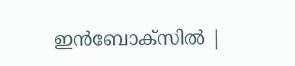ഇൻബോക്സിൽ |